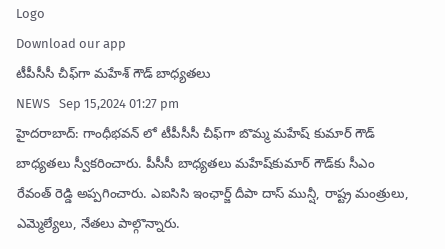Logo
Download our app
టీపీసీసీ చీఫ్‌గా మహేశ్ గౌడ్ బాధ్యతలు
NEWS   Sep 15,2024 01:27 pm
హైదరాబాద్: గాంధీభవన్ లో టీపీసీసీ చీఫ్‌గా బొమ్మ మహేష్‌ కుమార్‌ గౌడ్‌ బాధ్యతలు స్వీకరించారు. పీసీసీ బాధ్యతలు మహేష్‌కుమార్‌ గౌడ్‌కు సీఎం రేవంత్ రెడ్డి అప్పగించారు. ఎఐసిసి ఇంఛార్జ్ దీపా దాస్ మున్షీ, రాష్ట్ర మంత్రులు, ఎమ్మెల్యేలు, నేతలు పాల్గొన్నారు.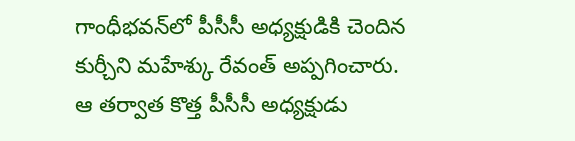గాంధీభ‌వ‌న్‌లో పీసీసీ అధ్యక్షుడికి చెందిన కుర్చీని మహేశ్కు రేవంత్‌ అప్పగించారు. ఆ తర్వాత కొత్త పీసీసీ అధ్య‌క్షుడు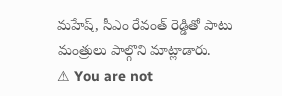మ‌హేష్‌, సీఎం రేవంత్ రెడ్డితో పాటు మంత్రులు పాల్గొని మాట్లాడారు.
⚠ You are not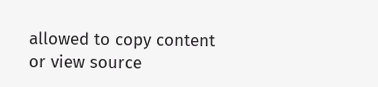allowed to copy content or view source